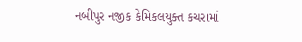નબીપુર નજીક કેમિકલયુક્ત કચરામાં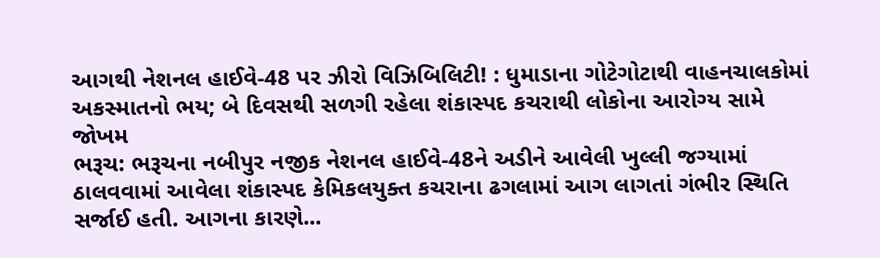આગથી નેશનલ હાઈવે-48 પર ઝીરો વિઝિબિલિટી! : ધુમાડાના ગોટેગોટાથી વાહનચાલકોમાં અકસ્માતનો ભય; બે દિવસથી સળગી રહેલા શંકાસ્પદ કચરાથી લોકોના આરોગ્ય સામે જોખમ
ભરૂચ: ભરૂચના નબીપુર નજીક નેશનલ હાઈવે-48ને અડીને આવેલી ખુલ્લી જગ્યામાં ઠાલવવામાં આવેલા શંકાસ્પદ કેમિકલયુક્ત કચરાના ઢગલામાં આગ લાગતાં ગંભીર સ્થિતિ સર્જાઈ હતી. આગના કારણે...